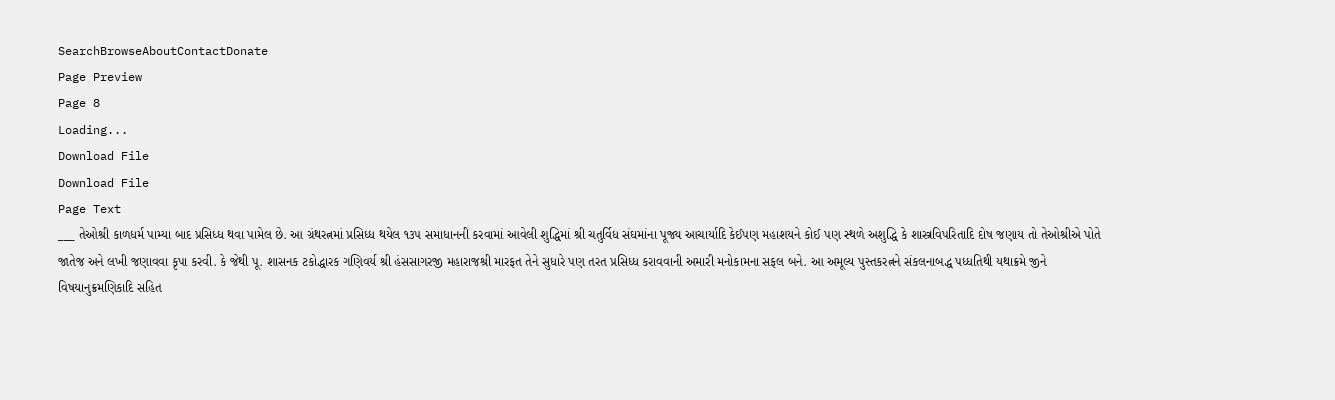SearchBrowseAboutContactDonate
Page Preview
Page 8
Loading...
Download File
Download File
Page Text
___ તેઓશ્રી કાળધર્મ પામ્યા બાદ પ્રસિધ્ધ થવા પામેલ છે. આ ગ્રંથરત્નમાં પ્રસિધ્ધ થયેલ ૧૩૫ સમાધાનની કરવામાં આવેલી શુદ્ધિમાં શ્રી ચતુર્વિધ સંઘમાંના પૂજ્ય આચાર્યાદિ કેઈપણ મહાશયને કોઈ પણ સ્થળે અશુદ્ધિ કે શાસ્ત્રવિપરિતાદિ દોષ જણાય તો તેઓશ્રીએ પોતે જાતેજ અને લખી જણાવવા કૃપા કરવી. કે જેથી પૂ. શાસનક ટકોદ્ધારક ગણિવર્ય શ્રી હંસસાગરજી મહારાજશ્રી મારફત તેને સુધારે પણ તરત પ્રસિધ્ધ કરાવવાની અમારી મનોકામના સફલ બને. આ અમૂલ્ય પુસ્તકરત્નને સંકલનાબદ્ધ પધ્ધતિથી યથાક્રમે જીને વિષયાનુક્રમણિકાદિ સહિત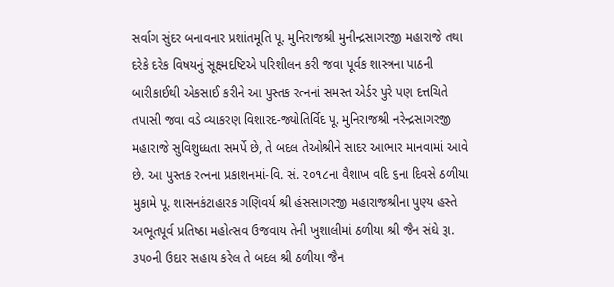સર્વાગ સુંદર બનાવનાર પ્રશાંતમૂતિ પૂ. મુનિરાજશ્રી મુનીન્દ્રસાગરજી મહારાજે તથા દરેકે દરેક વિષયનું સૂક્ષ્મદષ્ટિએ પરિશીલન કરી જવા પૂર્વક શાસ્ત્રના પાઠની બારીકાઈથી એકસાઈ કરીને આ પુસ્તક રત્નનાં સમસ્ત એર્ડર પુરે પણ દત્તચિતે તપાસી જવા વડે વ્યાકરણ વિશારદ-જ્યોતિર્વિદ પૂ. મુનિરાજશ્રી નરેન્દ્રસાગરજી મહારાજે સુવિશુધ્ધતા સમર્પે છે, તે બદલ તેઓશ્રીને સાદર આભાર માનવામાં આવે છે. આ પુસ્તક રત્નના પ્રકાશનમાં-વિ. સં. ૨૦૧૮ના વૈશાખ વદિ ૬ના દિવસે ઠળીયા મુકામે પૂ. શાસનકંટાહારક ગણિવર્ય શ્રી હંસસાગરજી મહારાજશ્રીના પુણ્ય હસ્તે અભૂતપૂર્વ પ્રતિષ્ઠા મહોત્સવ ઉજવાય તેની ખુશાલીમાં ઠળીયા શ્રી જૈન સંઘે રૂા. ૩૫૦ની ઉદાર સહાય કરેલ તે બદલ શ્રી ઠળીયા જૈન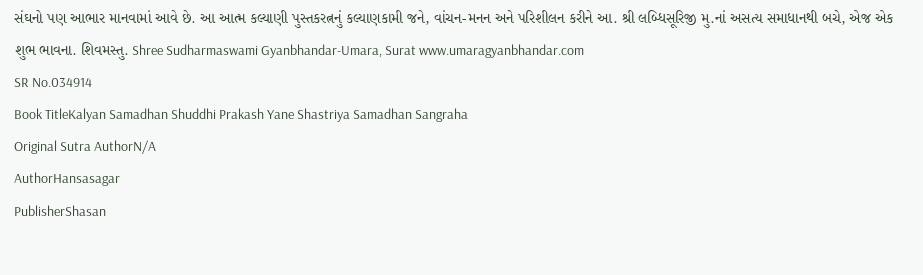સંઘનો પણ આભાર માનવામાં આવે છે. આ આત્મ કલ્યાણી પુસ્તકરત્નનું કલ્યાણકામી જને, વાંચન-મનન અને પરિશીલન કરીને આ. શ્રી લબ્ધિસૂરિજી મુ.નાં અસત્ય સમાધાનથી બચે, એજ એક શુભ ભાવના. શિવમસ્તુ. Shree Sudharmaswami Gyanbhandar-Umara, Surat www.umaragyanbhandar.com
SR No.034914
Book TitleKalyan Samadhan Shuddhi Prakash Yane Shastriya Samadhan Sangraha
Original Sutra AuthorN/A
AuthorHansasagar
PublisherShasan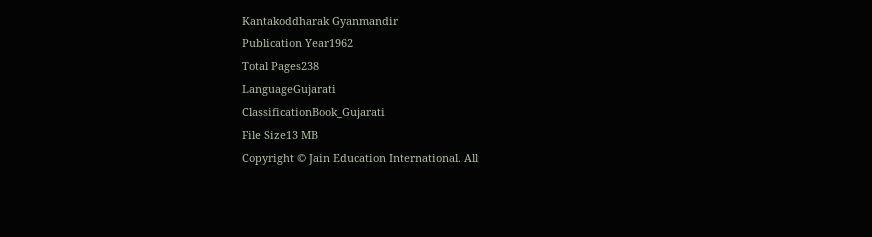Kantakoddharak Gyanmandir
Publication Year1962
Total Pages238
LanguageGujarati
ClassificationBook_Gujarati
File Size13 MB
Copyright © Jain Education International. All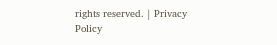rights reserved. | Privacy Policy